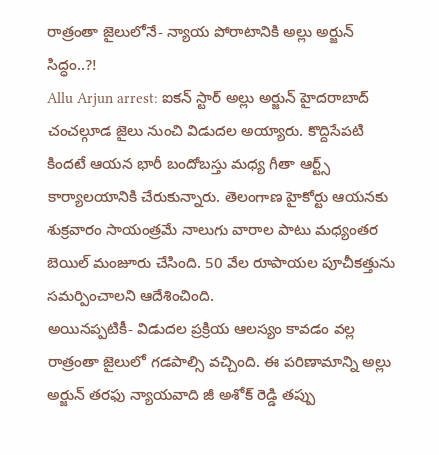రాత్రంతా జైలులోనే- న్యాయ పోరాటానికి అల్లు అర్జున్ సిద్ధం..?!
Allu Arjun arrest: ఐకన్ స్టార్ అల్లు అర్జున్ హైదరాబాద్ చంచల్గూడ జైలు నుంచి విడుదల అయ్యారు. కొద్దిసేపటి కిందటే ఆయన భారీ బందోబస్తు మధ్య గీతా ఆర్ట్స్ కార్యాలయానికి చేరుకున్నారు. తెలంగాణ హైకోర్టు ఆయనకు శుక్రవారం సాయంత్రమే నాలుగు వారాల పాటు మధ్యంతర బెయిల్ మంజూరు చేసింది. 50 వేల రూపాయల పూచీకత్తును సమర్పించాలని ఆదేశించింది.
అయినప్పటికీ- విడుదల ప్రక్రియ ఆలస్యం కావడం వల్ల రాత్రంతా జైలులో గడపాల్సి వచ్చింది. ఈ పరిణామాన్ని అల్లు అర్జున్ తరఫు న్యాయవాది జీ అశోక్ రెడ్డి తప్పు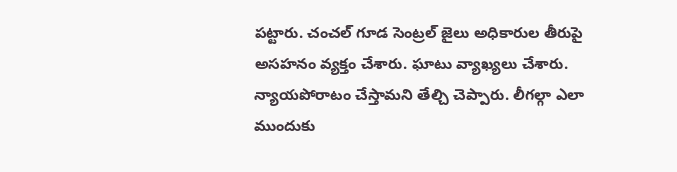పట్టారు. చంచల్ గూడ సెంట్రల్ జైలు అధికారుల తీరుపై అసహనం వ్యక్తం చేశారు. ఘాటు వ్యాఖ్యలు చేశారు. న్యాయపోరాటం చేస్తామని తేల్చి చెప్పారు. లీగల్గా ఎలా ముందుకు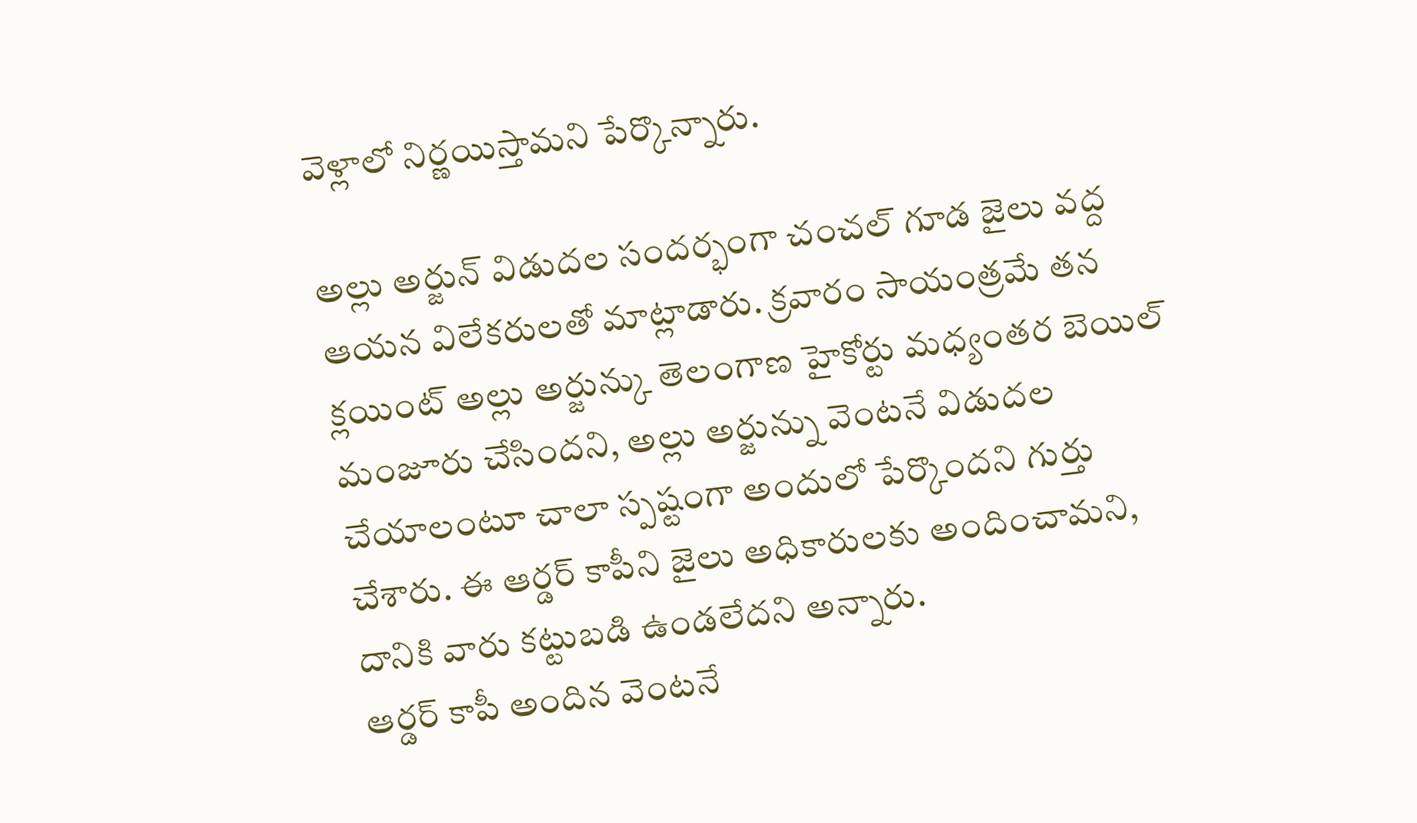వెళ్లాలో నిర్ణయిస్తామని పేర్కొన్నారు.

అల్లు అర్జున్ విడుదల సందర్భంగా చంచల్ గూడ జైలు వద్ద ఆయన విలేకరులతో మాట్లాడారు. క్రవారం సాయంత్రమే తన క్లయింట్ అల్లు అర్జున్కు తెలంగాణ హైకోర్టు మధ్యంతర బెయిల్ మంజూరు చేసిందని, అల్లు అర్జున్ను వెంటనే విడుదల చేయాలంటూ చాలా స్పష్టంగా అందులో పేర్కొందని గుర్తు చేశారు. ఈ ఆర్డర్ కాపీని జైలు అధికారులకు అందించామని, దానికి వారు కట్టుబడి ఉండలేదని అన్నారు.
ఆర్డర్ కాపీ అందిన వెంటనే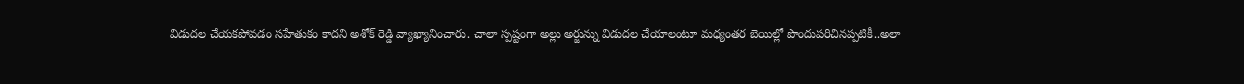విడుదల చేయకపోవడం సహేతుకం కాదని అశోక్ రెడ్డి వ్యాఖ్యానించారు. చాలా స్పష్టంగా అల్లు అర్జున్ను విడుదల చేయాలంటూ మధ్యంతర బెయిల్లో పొందుపరిచినప్పటికీ..అలా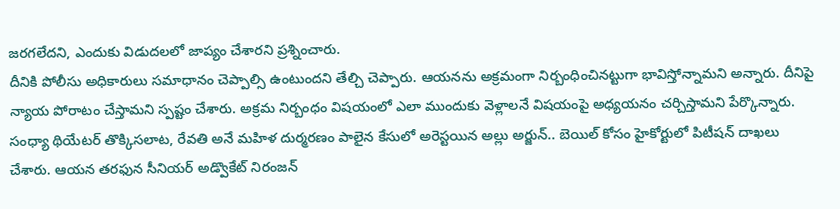జరగలేదని, ఎందుకు విడుదలలో జాప్యం చేశారని ప్రశ్నించారు.
దీనికి పోలీసు అధికారులు సమాధానం చెప్పాల్సి ఉంటుందని తేల్చి చెప్పారు. ఆయనను అక్రమంగా నిర్బంధించినట్టుగా భావిస్తోన్నామని అన్నారు. దీనిపై న్యాయ పోరాటం చేస్తామని స్పష్టం చేశారు. అక్రమ నిర్బంధం విషయంలో ఎలా ముందుకు వెళ్లాలనే విషయంపై అధ్యయనం చర్చిస్తామని పేర్కొన్నారు.
సంధ్యా థియేటర్ తొక్కిసలాట, రేవతి అనే మహిళ దుర్మరణం పాలైన కేసులో అరెస్టయిన అల్లు అర్జున్.. బెయిల్ కోసం హైకోర్టులో పిటీషన్ దాఖలు చేశారు. ఆయన తరఫున సీనియర్ అడ్వొకేట్ నిరంజన్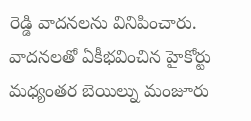రెడ్డి వాదనలను వినిపించారు. వాదనలతో ఏకీభవించిన హైకోర్టు మధ్యంతర బెయిల్ను మంజూరు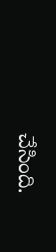చేసింది.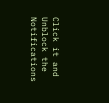Click it and Unblock the Notifications